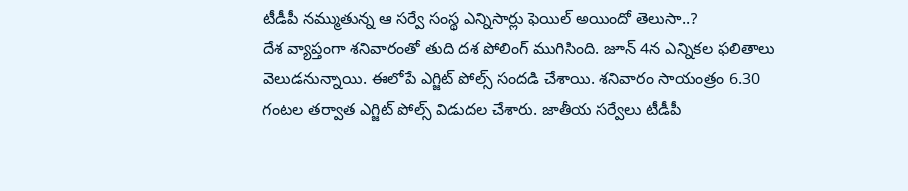టీడీపీ నమ్ముతున్న ఆ సర్వే సంస్థ ఎన్నిసార్లు ఫెయిల్ అయిందో తెలుసా..?
దేశ వ్యాప్తంగా శనివారంతో తుది దశ పోలింగ్ ముగిసింది. జూన్ 4న ఎన్నికల ఫలితాలు వెలుడనున్నాయి. ఈలోపే ఎగ్జిట్ పోల్స్ సందడి చేశాయి. శనివారం సాయంత్రం 6.30 గంటల తర్వాత ఎగ్జిట్ పోల్స్ విడుదల చేశారు. జాతీయ సర్వేలు టీడీపీ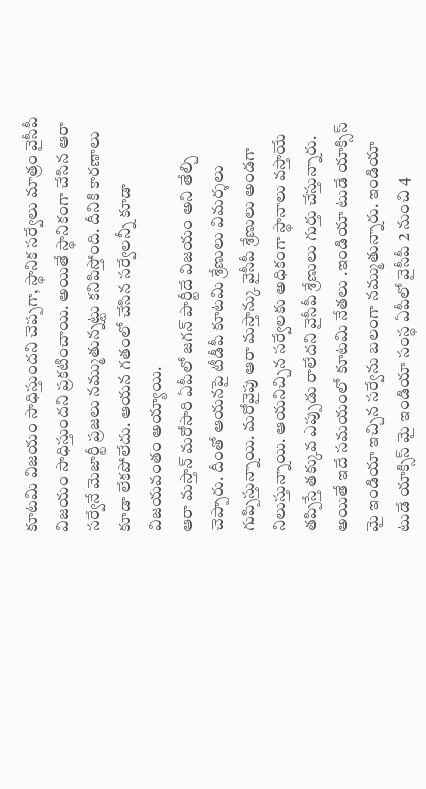కూటమి విజయం సాధిస్తుందని చెప్పగా, స్థానిక సర్వేలు మాత్రం వైసీపీ విజయం సాధిస్తుందని ప్రకటించాయి. అయితే స్థానికంగా చేసిన ఆరా సర్వేనే మెజార్టీ ప్రజలు నమ్ముతున్నట్టు కనిపిస్తోంది. దీనికి కారణాలు కూడా లేకపోలేదు. ఆయన గతంలో చేసిన సర్వేలన్నీ కూడా విజయవంతం అయ్యాయి.
ఆరా మస్తాన్ మరోసారి ఏపీలో జగన్ పార్టీదే విజయం అని తేల్చి చెప్పారు. దీంతో ఆయనపై టీడీపీ కూటమి శ్రేణులు విమర్శలు గుప్పిస్తున్నాయి. మరోవైపు ఆరా మస్తాన్కు వైసీపీ శ్రేణులు అండగా నిలుస్తున్నాయి. ఆయనిచ్చిన సర్వేలకు అధికంగా స్థానాలు వస్తాయే తప్పిస్తే తక్కువ ఎప్పుడు రాలేదని వైసీపీ శ్రేణులు గుర్తు చేస్తున్నారు. అయితే ఇదే సమయంలో కూటమి నేతలు .ఇండియా టుడే యాక్సిస్ మై ఇండియా ఇచ్చిన సర్వేను బలంగా నమ్ముతున్నారు. ఇండియా టుడే యాక్సిస్ మై ఇండియా సంస్థ ఏపీలో వైసీపీ 2 నుంచి 4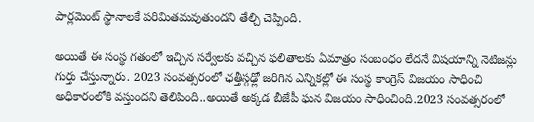పార్లమెంట్ స్థానాలకే పరిమితమవుతుందని తేల్చి చెప్పింది.

అయితే ఈ సంస్థ గతంలో ఇచ్చిన సర్వేలకు వచ్చిన ఫలితాలకు ఏమాత్రం సంబంధం లేదనే విషయాన్ని నెటిజన్లు గుర్తు చేస్తున్నారు. 2023 సంవత్సరంలో ఛత్తీస్గఢ్లో జరిగిన ఎన్నికల్లో ఈ సంస్థ కాంగ్రెస్ విజయం సాధించి అధికారంలోకి వస్తుందని తెలిపింది..అయితే అక్కడ బీజేపీ ఘన విజయం సాధించింది.2023 సంవత్సరంలో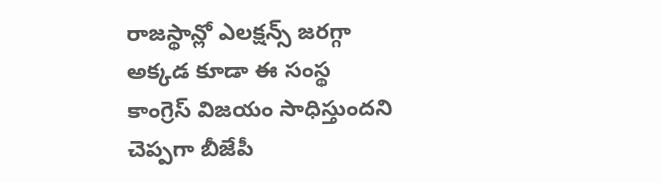రాజస్థాన్లో ఎలక్షన్స్ జరగ్గా అక్కడ కూడా ఈ సంస్థ కాంగ్రెస్ విజయం సాధిస్తుందని చెప్పగా బీజేపీ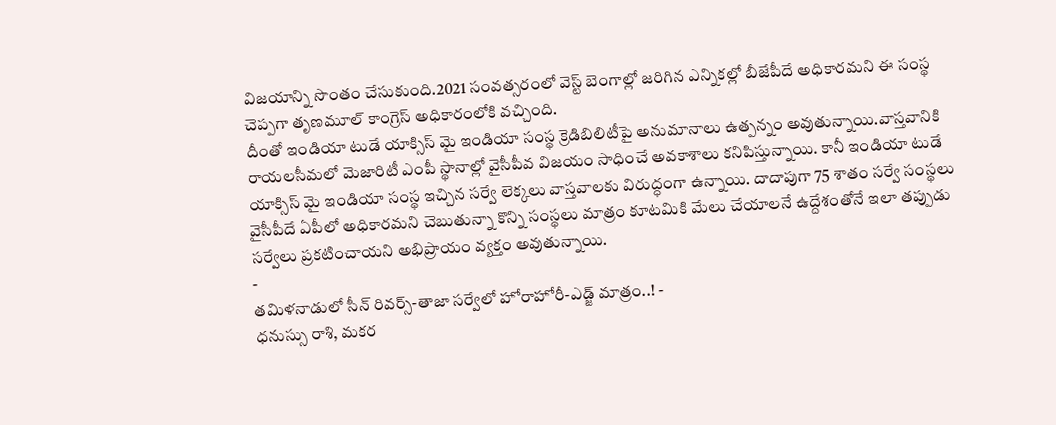విజయాన్ని సొంతం చేసుకుంది.2021 సంవత్సరంలో వెస్ట్ బెంగాల్లో జరిగిన ఎన్నికల్లో బీజేపీదే అధికారమని ఈ సంస్థ చెప్పగా తృణమూల్ కాంగ్రెస్ అధికారంలోకి వచ్చింది.
దీంతో ఇండియా టుడే యాక్సిస్ మై ఇండియా సంస్థ క్రెడిబిలిటీపై అనుమానాలు ఉత్పన్నం అవుతున్నాయి.వాస్తవానికి రాయలసీమలో మెజారిటీ ఎంపీ స్థానాల్లో వైసీపీవ విజయం సాధించే అవకాశాలు కనిపిస్తున్నాయి. కానీ ఇండియా టుడే యాక్సిస్ మై ఇండియా సంస్థ ఇచ్చిన సర్వే లెక్కలు వాస్తవాలకు విరుద్ధంగా ఉన్నాయి. దాదాపుగా 75 శాతం సర్వే సంస్థలు వైసీపీదే ఏపీలో అధికారమని చెబుతున్నా కొన్ని సంస్థలు మాత్రం కూటమికి మేలు చేయాలనే ఉద్దేశంతోనే ఇలా తప్పుడు సర్వేలు ప్రకటించాయని అభిప్రాయం వ్యక్తం అవుతున్నాయి.
-
తమిళనాడులో సీన్ రివర్స్-తాజా సర్వేలో హోరాహోరీ-ఎడ్జ్ మాత్రం..! -
ధనుస్సు రాశి, మకర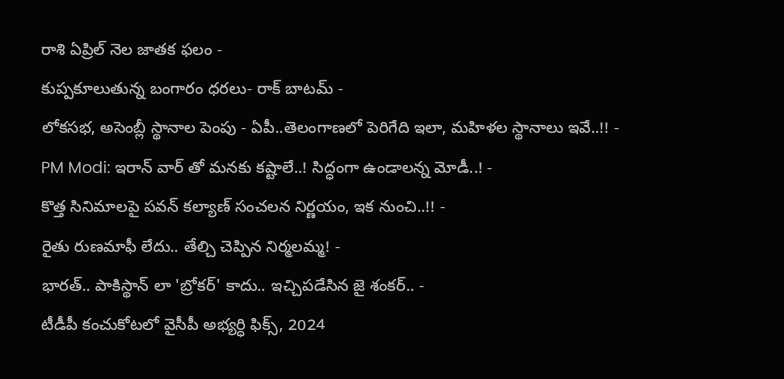రాశి ఏప్రిల్ నెల జాతక ఫలం -
కుప్పకూలుతున్న బంగారం ధరలు- రాక్ బాటమ్ -
లోకసభ, అసెంబ్లీ స్థానాల పెంపు - ఏపీ..తెలంగాణలో పెరిగేది ఇలా, మహిళల స్థానాలు ఇవే..!! -
PM Modi: ఇరాన్ వార్ తో మనకు కష్టాలే..! సిద్ధంగా ఉండాలన్న మోడీ..! -
కొత్త సినిమాలపై పవన్ కల్యాణ్ సంచలన నిర్ణయం, ఇక నుంచి..!! -
రైతు రుణమాఫీ లేదు.. తేల్చి చెప్పిన నిర్మలమ్మ! -
భారత్.. పాకిస్థాన్ లా 'బ్రోకర్' కాదు.. ఇచ్చిపడేసిన జై శంకర్.. -
టీడీపీ కంచుకోటలో వైసీపీ అభ్యర్ధి ఫిక్స్, 2024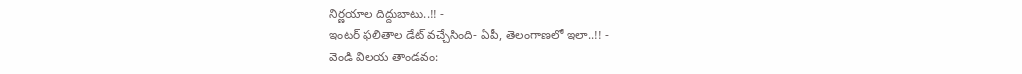నిర్ణయాల దిద్దుబాటు..!! -
ఇంటర్ ఫలితాల డేట్ వచ్చేసింది- ఏపీ, తెలంగాణలో ఇలా..!! -
వెండి విలయ తాండవం: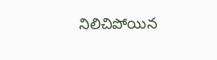నిలిచిపోయిన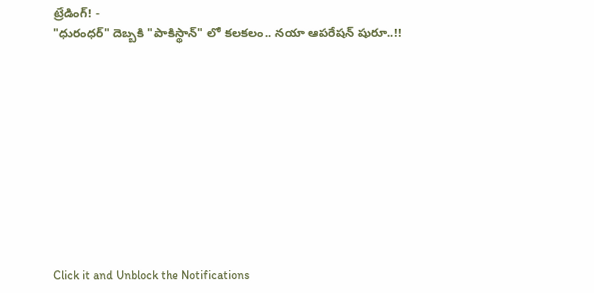ట్రేడింగ్! -
"ధురంధర్" దెబ్బకి "పాకిస్థాన్" లో కలకలం.. నయా ఆపరేషన్ షురూ..!!











Click it and Unblock the Notifications